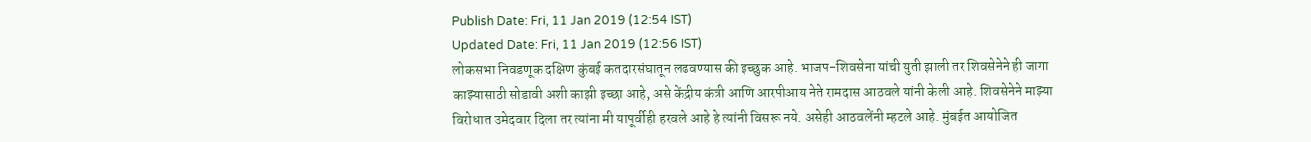Publish Date: Fri, 11 Jan 2019 (12:54 IST)
Updated Date: Fri, 11 Jan 2019 (12:56 IST)
लोकसभा निवडणूक दक्षिण कुंबई कतदारसंघातून लढवण्यास की इच्छुक आहे. भाजप-शिवसेना यांची युती झाली तर शिवसेनेने ही जागा काझ्यासाठी सोडावी अशी काझी इच्छा आहे, असे केंद्रीय कंत्री आणि आरपीआय नेते रामदास आठवले यांनी केली आहे. शिवसेनेने माझ्या विरोधात उमेदवार दिला तर त्यांना मी यापूर्वीही हरवले आहे हे त्यांनी विसरू नये. असेही आठवलेंनी म्हटले आहे. मुंबईत आयोजित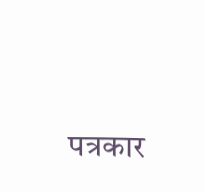पत्रकार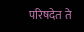परिषदेत ते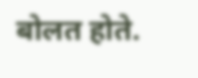बोलत होते.